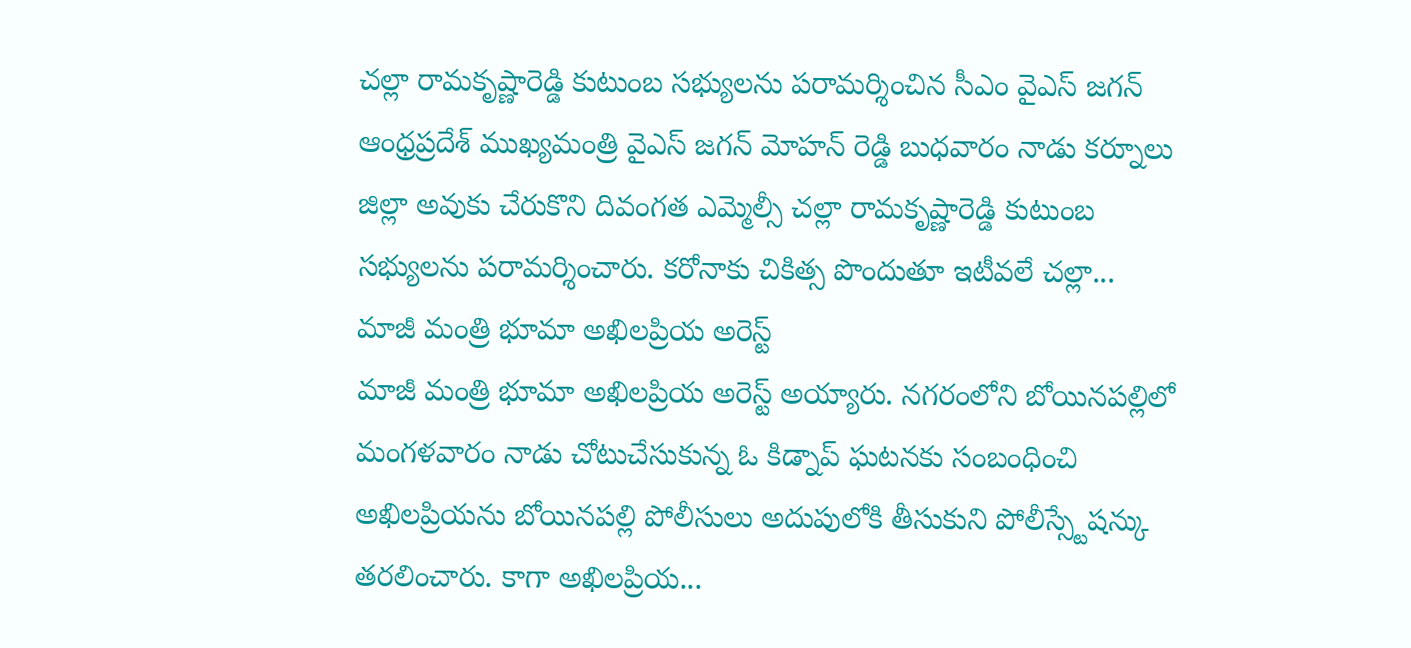చల్లా రామకృష్ణారెడ్డి కుటుంబ సభ్యులను పరామర్శించిన సీఎం వైఎస్ జగన్
ఆంధ్రప్రదేశ్ ముఖ్యమంత్రి వైఎస్ జగన్ మోహన్ రెడ్డి బుధవారం నాడు కర్నూలు జిల్లా అవుకు చేరుకొని దివంగత ఎమ్మెల్సీ చల్లా రామకృష్ణారెడ్డి కుటుంబ సభ్యులను పరామర్శించారు. కరోనాకు చికిత్స పొందుతూ ఇటీవలే చల్లా...
మాజీ మంత్రి భూమా అఖిలప్రియ అరెస్ట్
మాజీ మంత్రి భూమా అఖిలప్రియ అరెస్ట్ అయ్యారు. నగరంలోని బోయినపల్లిలో మంగళవారం నాడు చోటుచేసుకున్న ఓ కిడ్నాప్ ఘటనకు సంబంధించి అఖిలప్రియను బోయినపల్లి పోలీసులు అదుపులోకి తీసుకుని పోలీస్స్టేషన్కు తరలించారు. కాగా అఖిలప్రియ...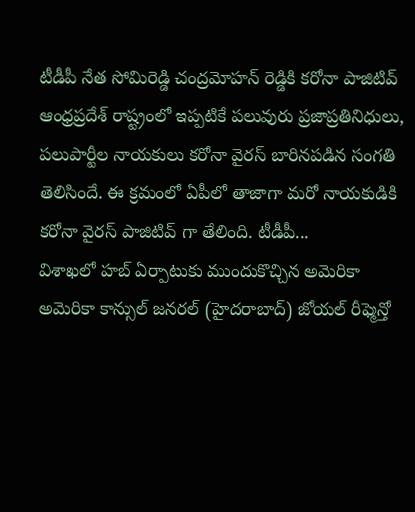టీడీపీ నేత సోమిరెడ్డి చంద్రమోహన్ రెడ్డికి కరోనా పాజిటివ్
ఆంధ్రప్రదేశ్ రాష్ట్రంలో ఇప్పటికే పలువురు ప్రజాప్రతినిధులు, పలుపార్టీల నాయకులు కరోనా వైరస్ బారినపడిన సంగతి తెలిసిందే. ఈ క్రమంలో ఏపీలో తాజాగా మరో నాయకుడికి కరోనా వైరస్ పాజిటివ్ గా తేలింది. టీడీపీ...
విశాఖలో హబ్ ఏర్పాటుకు ముందుకొచ్చిన అమెరికా
అమెరికా కాన్సుల్ జనరల్ (హైదరాబాద్) జోయల్ రీఫ్మెన్తో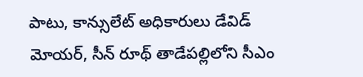పాటు, కాన్సులేట్ అధికారులు డేవిడ్ మోయర్, సీన్ రూథ్ తాడేపల్లిలోని సీఎం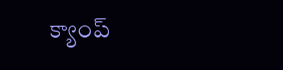క్యాంప్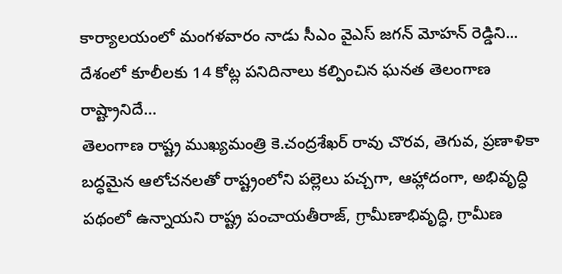కార్యాలయంలో మంగళవారం నాడు సీఎం వైఎస్ జగన్ మోహన్ రెడ్డిని...
దేశంలో కూలీలకు 14 కోట్ల పనిదినాలు కల్పించిన ఘనత తెలంగాణ రాష్ట్రానిదే…
తెలంగాణ రాష్ట్ర ముఖ్యమంత్రి కె.చంద్రశేఖర్ రావు చొరవ, తెగువ, ప్రణాళికా బద్ధమైన ఆలోచనలతో రాష్ట్రంలోని పల్లెలు పచ్చగా, ఆహ్లాదంగా, అభివృద్ధి పథంలో ఉన్నాయని రాష్ట్ర పంచాయతీరాజ్, గ్రామీణాభివృద్ధి, గ్రామీణ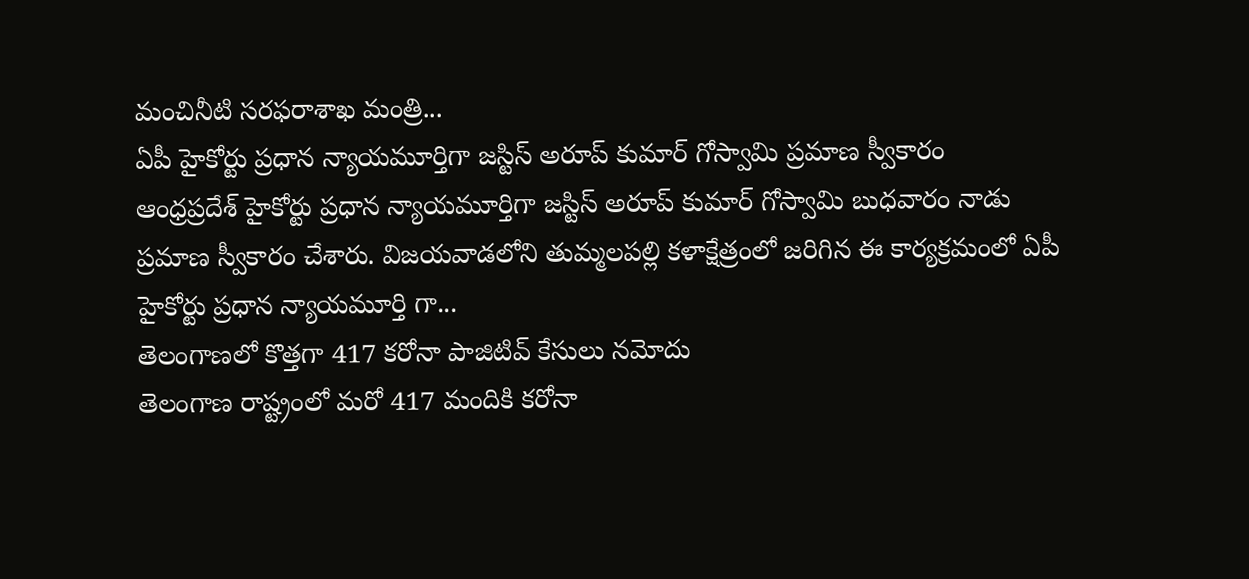మంచినీటి సరఫరాశాఖ మంత్రి...
ఏపీ హైకోర్టు ప్రధాన న్యాయమూర్తిగా జస్టిస్ అరూప్ కుమార్ గోస్వామి ప్రమాణ స్వీకారం
ఆంధ్రప్రదేశ్ హైకోర్టు ప్రధాన న్యాయమూర్తిగా జస్టిస్ అరూప్ కుమార్ గోస్వామి బుధవారం నాడు ప్రమాణ స్వీకారం చేశారు. విజయవాడలోని తుమ్మలపల్లి కళాక్షేత్రంలో జరిగిన ఈ కార్యక్రమంలో ఏపీ హైకోర్టు ప్రధాన న్యాయమూర్తి గా...
తెలంగాణలో కొత్తగా 417 కరోనా పాజిటివ్ కేసులు నమోదు
తెలంగాణ రాష్ట్రంలో మరో 417 మందికి కరోనా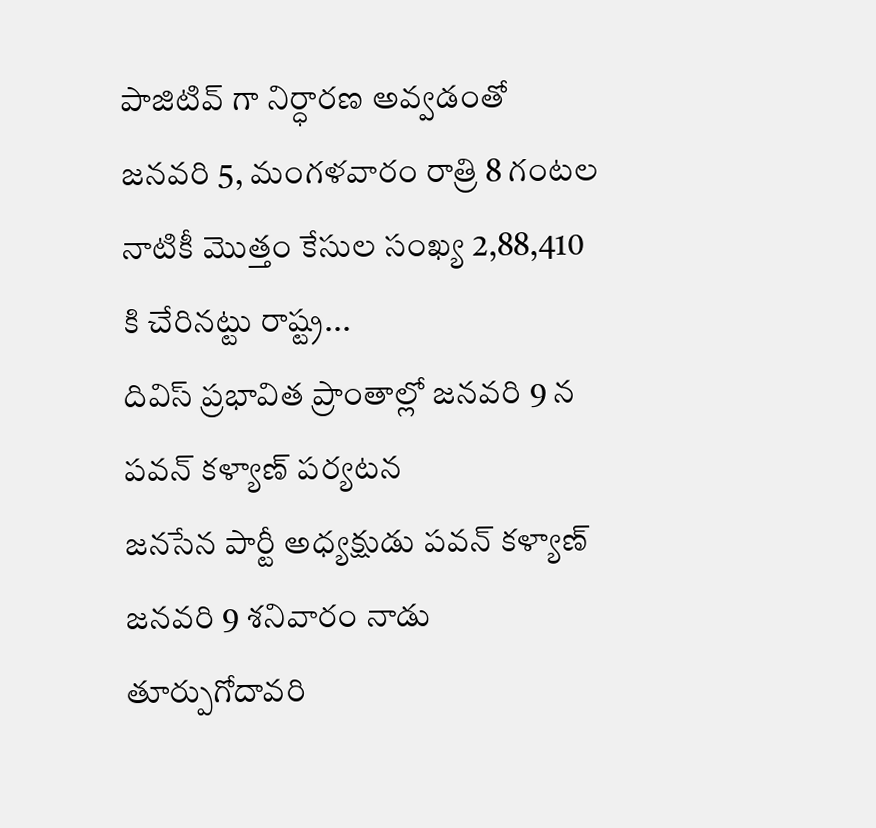పాజిటివ్ గా నిర్ధారణ అవ్వడంతో జనవరి 5, మంగళవారం రాత్రి 8 గంటల నాటికీ మొత్తం కేసుల సంఖ్య 2,88,410 కి చేరినట్టు రాష్ట్ర...
దివిస్ ప్రభావిత ప్రాంతాల్లో జనవరి 9 న పవన్ కళ్యాణ్ పర్యటన
జనసేన పార్టీ అధ్యక్షుడు పవన్ కళ్యాణ్ జనవరి 9 శనివారం నాడు తూర్పుగోదావరి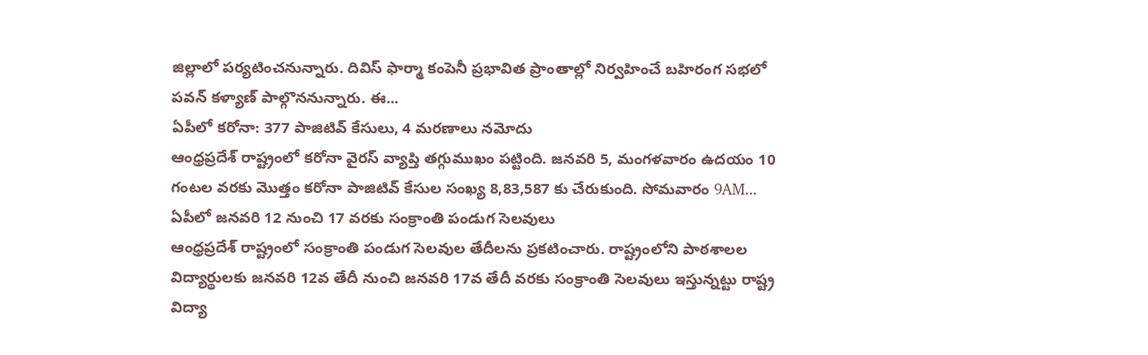జిల్లాలో పర్యటించనున్నారు. దివిస్ ఫార్మా కంపెనీ ప్రభావిత ప్రాంతాల్లో నిర్వహించే బహిరంగ సభలో పవన్ కళ్యాణ్ పాల్గొననున్నారు. ఈ...
ఏపీలో కరోనా: 377 పాజిటివ్ కేసులు, 4 మరణాలు నమోదు
ఆంధ్రప్రదేశ్ రాష్ట్రంలో కరోనా వైరస్ వ్యాప్తి తగ్గుముఖం పట్టింది. జనవరి 5, మంగళవారం ఉదయం 10 గంటల వరకు మొత్తం కరోనా పాజిటివ్ కేసుల సంఖ్య 8,83,587 కు చేరుకుంది. సోమవారం 9AM...
ఏపీలో జనవరి 12 నుంచి 17 వరకు సంక్రాంతి పండుగ సెలవులు
ఆంధ్రప్రదేశ్ రాష్ట్రంలో సంక్రాంతి పండుగ సెలవుల తేదీలను ప్రకటించారు. రాష్ట్రంలోని పాఠశాలల విద్యార్థులకు జనవరి 12వ తేదీ నుంచి జనవరి 17వ తేదీ వరకు సంక్రాంతి సెలవులు ఇస్తున్నట్టు రాష్ట్ర విద్యా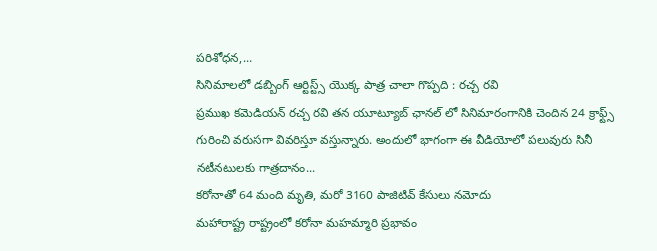పరిశోధన,...
సినిమాలలో డబ్బింగ్ ఆర్టిస్ట్స్ యొక్క పాత్ర చాలా గొప్పది : రచ్చ రవి
ప్రముఖ కమెడియన్ రచ్చ రవి తన యూట్యూబ్ ఛానల్ లో సినిమారంగానికి చెందిన 24 క్రాఫ్ట్స్ గురించి వరుసగా వివరిస్తూ వస్తున్నారు. అందులో భాగంగా ఈ వీడియోలో పలువురు సినీ నటీనటులకు గాత్రదానం...
కరోనాతో 64 మంది మృతి, మరో 3160 పాజిటివ్ కేసులు నమోదు
మహారాష్ట్ర రాష్ట్రంలో కరోనా మహమ్మారి ప్రభావం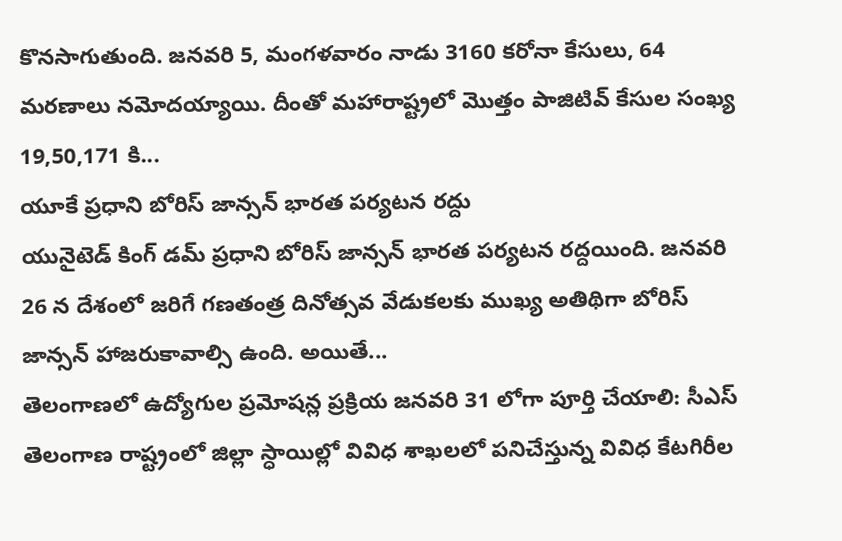కొనసాగుతుంది. జనవరి 5, మంగళవారం నాడు 3160 కరోనా కేసులు, 64 మరణాలు నమోదయ్యాయి. దీంతో మహారాష్ట్రలో మొత్తం పాజిటివ్ కేసుల సంఖ్య 19,50,171 కి...
యూకే ప్రధాని బోరిస్ జాన్సన్ భారత పర్యటన రద్దు
యునైటెడ్ కింగ్ డమ్ ప్రధాని బోరిస్ జాన్సన్ భారత పర్యటన రద్దయింది. జనవరి 26 న దేశంలో జరిగే గణతంత్ర దినోత్సవ వేడుకలకు ముఖ్య అతిథిగా బోరిస్ జాన్సన్ హాజరుకావాల్సి ఉంది. అయితే...
తెలంగాణలో ఉద్యోగుల ప్రమోషన్ల ప్రక్రియ జనవరి 31 లోగా పూర్తి చేయాలి: సీఎస్
తెలంగాణ రాష్ట్రంలో జిల్లా స్ధాయిల్లో వివిధ శాఖలలో పనిచేస్తున్న వివిధ కేటగిరీల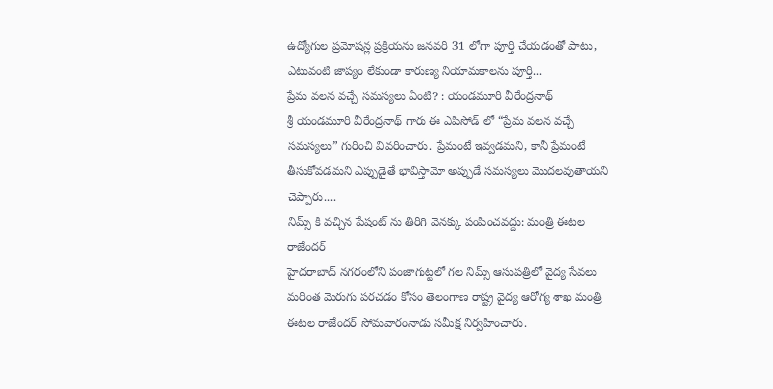ఉద్యోగుల ప్రమోషన్ల ప్రక్రియను జనవరి 31 లోగా పూర్తి చేయడంతో పాటు, ఎటువంటి జాప్యం లేకుండా కారుణ్య నియామకాలను పూర్తి...
ప్రేమ వలన వచ్చే సమస్యలు ఏంటి? : యండమూరి వీరేంద్రనాథ్
శ్రీ యండమూరి వీరేంద్రనాథ్ గారు ఈ ఎపిసోడ్ లో “ప్రేమ వలన వచ్చే సమస్యలు” గురించి వివరించారు. ప్రేమంటే ఇవ్వడమని, కానీ ప్రేమంటే తీసుకోవడమని ఎప్పుడైతే భావిస్తామో అప్పుడే సమస్యలు మొదలవుతాయని చెప్పారు....
నిమ్స్ కి వచ్చిన పేషంట్ ను తిరిగి వెనక్కు పంపించవద్దు: మంత్రి ఈటల రాజేందర్
హైదరాబాద్ నగరంలోని పంజాగుట్టలో గల నిమ్స్ ఆసుపత్రిలో వైద్య సేవలు మరింత మెరుగు పరచడం కోసం తెలంగాణ రాష్ట్ర వైద్య ఆరోగ్య శాఖ మంత్రి ఈటల రాజేందర్ సోమవారంనాడు సమీక్ష నిర్వహించారు.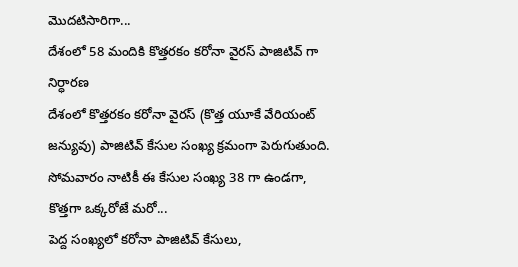మొదటిసారిగా...
దేశంలో 58 మందికి కొత్తరకం కరోనా వైరస్ పాజిటివ్ గా నిర్ధారణ
దేశంలో కొత్తరకం కరోనా వైరస్ (కొత్త యూకే వేరియంట్ జన్యువు) పాజిటివ్ కేసుల సంఖ్య క్రమంగా పెరుగుతుంది. సోమవారం నాటికీ ఈ కేసుల సంఖ్య 38 గా ఉండగా, కొత్తగా ఒక్కరోజే మరో...
పెద్ద సంఖ్యలో కరోనా పాజిటివ్ కేసులు,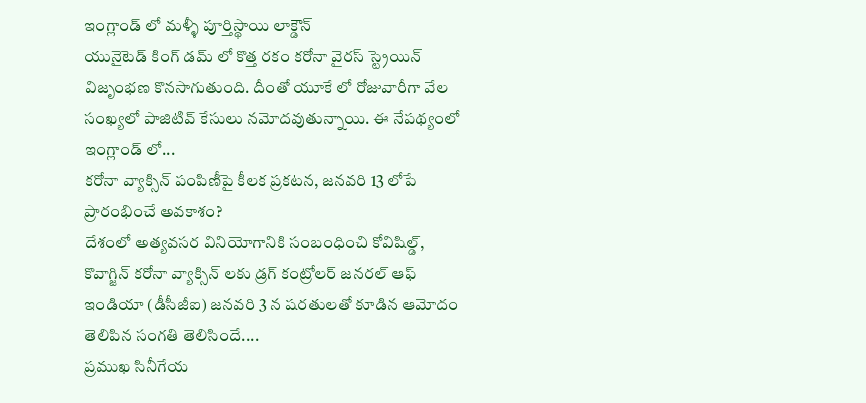ఇంగ్లాండ్ లో మళ్ళీ పూర్తిస్థాయి లాక్డౌన్
యునైటెడ్ కింగ్ డమ్ లో కొత్త రకం కరోనా వైరస్ స్ట్రెయిన్ విజృంభణ కొనసాగుతుంది. దీంతో యూకే లో రోజువారీగా వేల సంఖ్యలో పాజిటివ్ కేసులు నమోదవుతున్నాయి. ఈ నేపథ్యంలో ఇంగ్లాండ్ లో...
కరోనా వ్యాక్సిన్ పంపిణీపై కీలక ప్రకటన, జనవరి 13 లోపే ప్రారంభించే అవకాశం?
దేశంలో అత్యవసర వినియోగానికి సంబంధించి కోవిషిల్డ్, కొవాగ్జిన్ కరోనా వ్యాక్సిన్ లకు డ్రగ్ కంట్రోలర్ జనరల్ ఆఫ్ ఇండియా (డీసీజీఐ) జనవరి 3 న షరతులతో కూడిన ఆమోదం తెలిపిన సంగతి తెలిసిందే....
ప్రముఖ సినీగేయ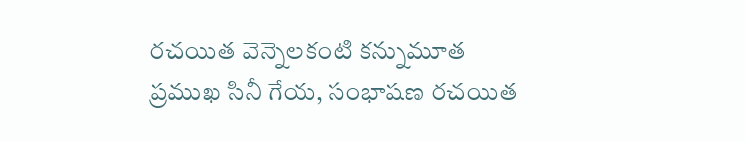రచయిత వెన్నెలకంటి కన్నుమూత
ప్రముఖ సినీ గేయ, సంభాషణ రచయిత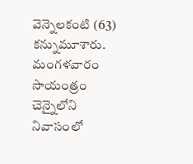వెన్నెలకంటి (63) కన్నుమూశారు. మంగళవారం సాయంత్రం చెన్నైలోని నివాసంలో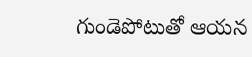గుండెపోటుతో ఆయన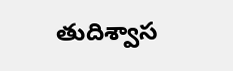తుదిశ్వాస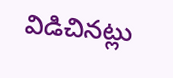విడిచినట్లు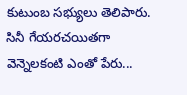కుటుంబ సభ్యులు తెలిపారు. సినీ గేయరచయితగా వెన్నెలకంటి ఎంతో పేరు...